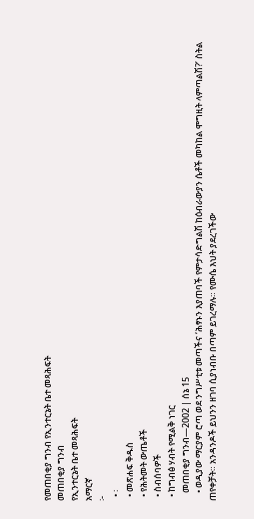የመጠበቂያ ግንብ የኢንተርኔት ቤተ መጻሕፍት
መጠበቂያ ግንብ
የኢንተርኔት ቤተ መጻሕፍት
አማርኛ
፦
  • ፡
  • መጽሐፍ ቅዱስ
  • የሕትመት ውጤቶች
  • ስብሰባዎች
  • ከግብፅ ሃብት የሚልቅ ነገር
    መጠበቂያ ግንብ—2002 | ሰኔ 15
    • ወዲያው ማርያም ሮጣ ወደ ንግሥቲቱ መጣችና ‘ሕፃኑን እያጠባች የምታሳድግልሽ ከዕብራውያን ሴቶች መካከል ሞግዚት ላምጣልሽ?’ ስትል ጠየቀቻት። አንዳንዶች ይህንን ዘገባ ሲያነብቡ በጣም ይገረማሉ። የሙሴ እህት ያደረገችው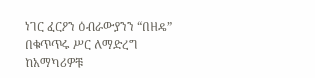ነገር ፈርዖን ዕብራውያንን “በዘዴ” በቁጥጥሩ ሥር ለማድረግ ከአማካሪዎቹ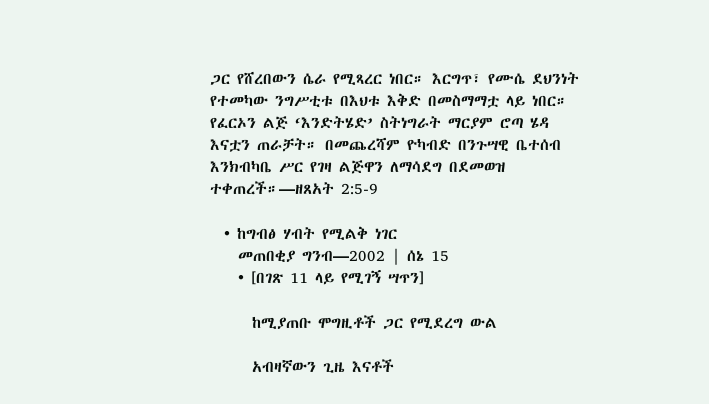ጋር የሸረበውን ሴራ የሚጻረር ነበር። እርግጥ፣ የሙሴ ደህንነት የተመካው ንግሥቲቱ በእህቱ እቅድ በመስማማቷ ላይ ነበር። የፈርኦን ልጅ ‘እንድትሄድ’ ስትነግራት ማርያም ሮጣ ሄዳ እናቷን ጠራቻት። በመጨረሻም ዮካብድ በንጉሣዊ ቤተሰብ እንክብካቤ ሥር የገዛ ልጅዋን ለማሳደግ በደመወዝ ተቀጠረች።—ዘጸአት 2:5-9

  • ከግብፅ ሃብት የሚልቅ ነገር
    መጠበቂያ ግንብ—2002 | ሰኔ 15
    • [በገጽ 11 ላይ የሚገኝ ሣጥን]

      ከሚያጠቡ ሞግዚቶች ጋር የሚደረግ ውል

      አብዛኛውን ጊዜ እናቶች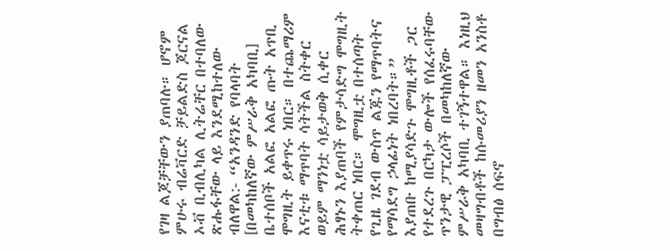የገዛ ልጆቻቸውን ያጠባሉ። ሆኖም ምሁሩ ብሬቫርድ ቻይልድስ ጆርናል ኦቭ ቢብሊካል ሊትሬቸር በተባለው ጽሑፋቸው ላይ እንደሚከተለው ብለዋል:- “አንዳንድ የባላባት [በመካከለኛው ምሥራቅ አካባቢ] ቤተሰቦች አልፎ አልፎ ጡት አጥቢ ሞግዚት ይቀጥሩ ነበር። በተጨማሪም እናቲቱ ማጥባት ሳትችል ስትቀር ወይም ማንነቷ ሳይታወቅ ሲቀር ሕፃኑን እያጠባች የምታሳድግ ሞግዚት ትቀጠር ነበር። ሞግዚቷ በተሰጣት የጊዜ ገደብ ውስጥ ልጁን የማጥባትና የማሳደግ ኃላፊነት ነበረባት።” እያጠቡ ከሚያሳድጉ ሞግዚቶች ጋር የተደረጉ በርካታ ውሎች የሰፈሩባቸው ጥንታዊ ፓፒረሶች በመካከለኛው ምሥራቅ አካባቢ ተገኝተዋል። እነዚህ መዛግብቶች ከሱመሪያን ዘመን አንስቶ በግብፅ ሰፍኖ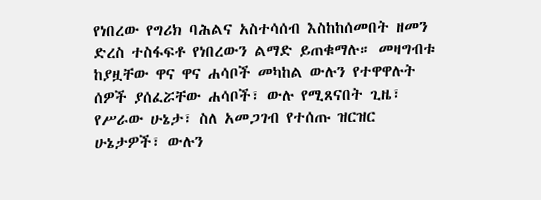የነበረው የግሪክ ባሕልና አስተሳሰብ እስከከሰመበት ዘመን ድረስ ተስፋፍቶ የነበረውን ልማድ ይጠቁማሉ። መዛግብቱ ከያዟቸው ዋና ዋና ሐሳቦች መካከል ውሉን የተዋዋሉት ሰዎች ያሰፈሯቸው ሐሳቦች፣ ውሉ የሚጸናበት ጊዜ፣ የሥራው ሁኔታ፣ ስለ አመጋገብ የተሰጡ ዝርዝር ሁኔታዎች፣ ውሉን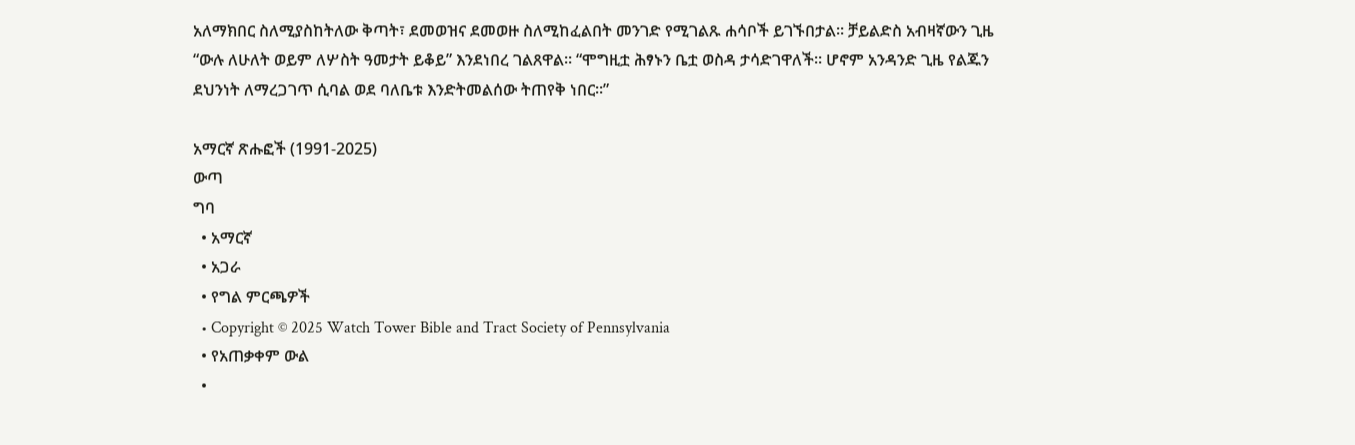አለማክበር ስለሚያስከትለው ቅጣት፣ ደመወዝና ደመወዙ ስለሚከፈልበት መንገድ የሚገልጹ ሐሳቦች ይገኙበታል። ቻይልድስ አብዛኛውን ጊዜ “ውሉ ለሁለት ወይም ለሦስት ዓመታት ይቆይ” እንደነበረ ገልጸዋል። “ሞግዚቷ ሕፃኑን ቤቷ ወስዳ ታሳድገዋለች። ሆኖም አንዳንድ ጊዜ የልጁን ደህንነት ለማረጋገጥ ሲባል ወደ ባለቤቱ እንድትመልሰው ትጠየቅ ነበር።”

አማርኛ ጽሑፎች (1991-2025)
ውጣ
ግባ
  • አማርኛ
  • አጋራ
  • የግል ምርጫዎች
  • Copyright © 2025 Watch Tower Bible and Tract Society of Pennsylvania
  • የአጠቃቀም ውል
  •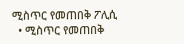ሚስጥር የመጠበቅ ፖሊሲ
  • ሚስጥር የመጠበቅ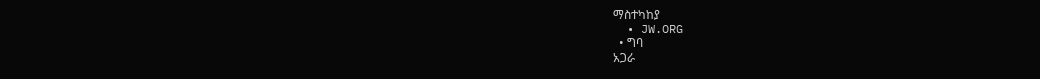ማስተካከያ
  • JW.ORG
  • ግባ
አጋራ